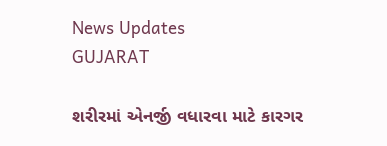News Updates
GUJARAT

શરીરમાં એનર્જી વધારવા માટે કારગર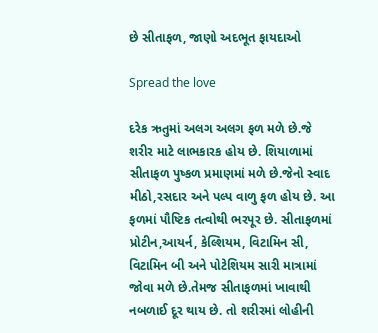છે સીતાફળ, જાણો અદભૂત ફાયદાઓ

Spread the love

દરેક ઋતુમાં અલગ અલગ ફળ મળે છે.જે શરીર માટે લાભકારક હોય છે. શિયાળામાં સીતાફળ પુષ્કળ પ્રમાણમાં મળે છે.જેનો સ્વાદ મીઠો,રસદાર અને પલ્પ વાળુ ફળ હોય છે. આ ફળમાં પૌષ્ટિક તત્વોથી ભરપૂર છે. સીતાફળમાં પ્રોટીન,આયર્ન, કેલ્શિયમ, વિટામિન સી, વિટામિન બી અને પોટેશિયમ સારી માત્રામાં જોવા મળે છે.તેમજ સીતાફળમાં ખાવાથી નબળાઈ દૂર થાય છે. તો શરીરમાં લોહીની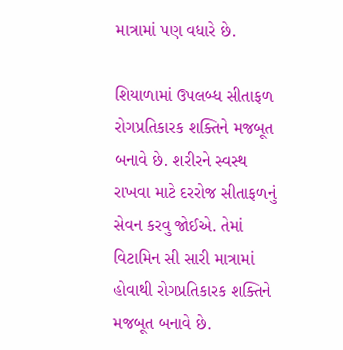માત્રામાં પણ વધારે છે.

શિયાળામાં ઉપલબ્ધ સીતાફળ રોગપ્રતિકારક શક્તિને મજબૂત બનાવે છે. શરીરને સ્વસ્થ રાખવા માટે દરરોજ સીતાફળનું સેવન કરવુ જોઈએ. તેમાં વિટામિન સી સારી માત્રામાં હોવાથી રોગપ્રતિકારક શક્તિને મજબૂત બનાવે છે.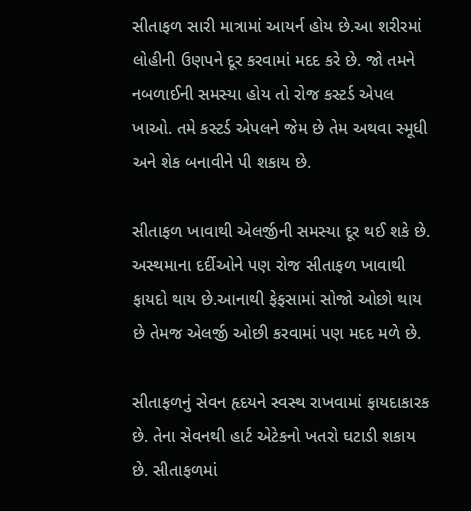સીતાફળ સારી માત્રામાં આયર્ન હોય છે.આ શરીરમાં લોહીની ઉણપને દૂર કરવામાં મદદ કરે છે. જો તમને નબળાઈની સમસ્યા હોય તો રોજ કસ્ટર્ડ એપલ ખાઓ. તમે કસ્ટર્ડ એપલને જેમ છે તેમ અથવા સ્મૂધી અને શેક બનાવીને પી શકાય છે.

સીતાફળ ખાવાથી એલર્જીની સમસ્યા દૂર થઈ શકે છે. અસ્થમાના દર્દીઓને પણ રોજ સીતાફળ ખાવાથી ફાયદો થાય છે.આનાથી ફેફસામાં સોજો ઓછો થાય છે તેમજ એલર્જી ઓછી કરવામાં પણ મદદ મળે છે.

સીતાફળનું સેવન હૃદયને સ્વસ્થ રાખવામાં ફાયદાકારક છે. તેના સેવનથી હાર્ટ એટેકનો ખતરો ઘટાડી શકાય છે. સીતાફળમાં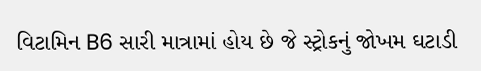વિટામિન B6 સારી માત્રામાં હોય છે જે સ્ટ્રોકનું જોખમ ઘટાડી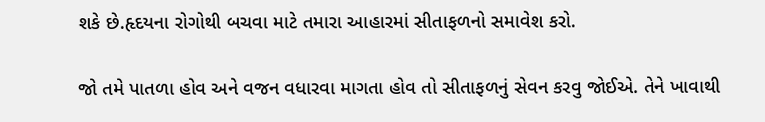શકે છે.હૃદયના રોગોથી બચવા માટે તમારા આહારમાં સીતાફળનો સમાવેશ કરો.

જો તમે પાતળા હોવ અને વજન વધારવા માગતા હોવ તો સીતાફળનું સેવન કરવુ જોઈએ. તેને ખાવાથી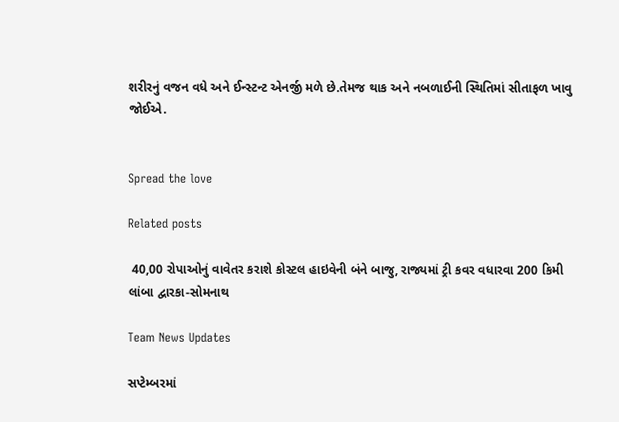શરીરનું વજન વધે અને ઈન્સ્ટન્ટ એનર્જી મળે છે.તેમજ થાક અને નબળાઈની સ્થિતિમાં સીતાફળ ખાવુ જોઈએ.


Spread the love

Related posts

 40,00 રોપાઓનું વાવેતર કરાશે કોસ્ટલ હાઇવેની બંને બાજુ, રાજ્યમાં ટ્રી કવર વધારવા 200 કિમી લાંબા દ્વારકા-સોમનાથ

Team News Updates

સપ્ટેમ્બરમાં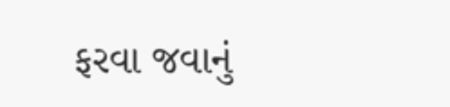ફરવા જવાનું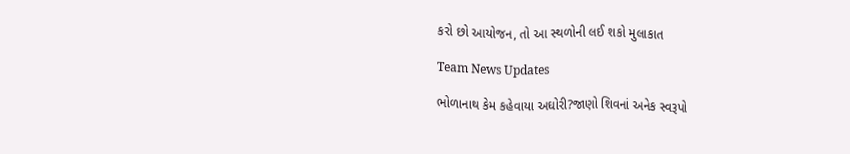કરો છો આયોજન, તો આ સ્થળોની લઈ શકો મુલાકાત

Team News Updates

ભોળાનાથ કેમ કહેવાયા અઘોરી?જાણો શિવનાં અનેક સ્વરૂપો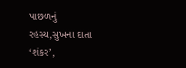પાછળનું રહસ્ય,સુખના દાતા ‘શંકર’,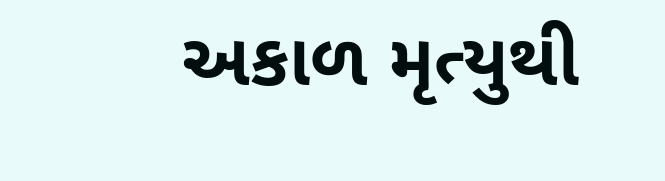અકાળ મૃત્યુથી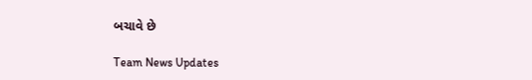બચાવે છે

Team News Updates